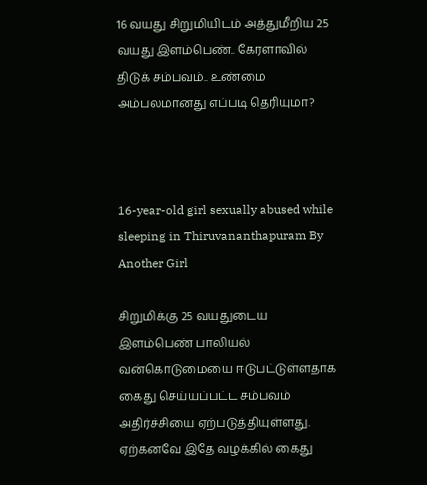16 வயது சிறுமியிடம் அத்துமீறிய 25 வயது இளம்பெண்.. கேரளாவில் திடுக் சம்பவம்.. உண்மை அம்பலமானது எப்படி தெரியுமா?



16-year-old girl sexually abused while sleeping in Thiruvananthapuram By Another Girl

சிறுமிக்கு 25 வயதுடைய இளம்பெண் பாலியல் வன்கொடுமையை ஈடுபட்டுள்ளதாக கைது செய்யப்பட்ட சம்பவம் அதிர்ச்சியை ஏற்படுத்தியுள்ளது. ஏற்கனவே இதே வழக்கில் கைது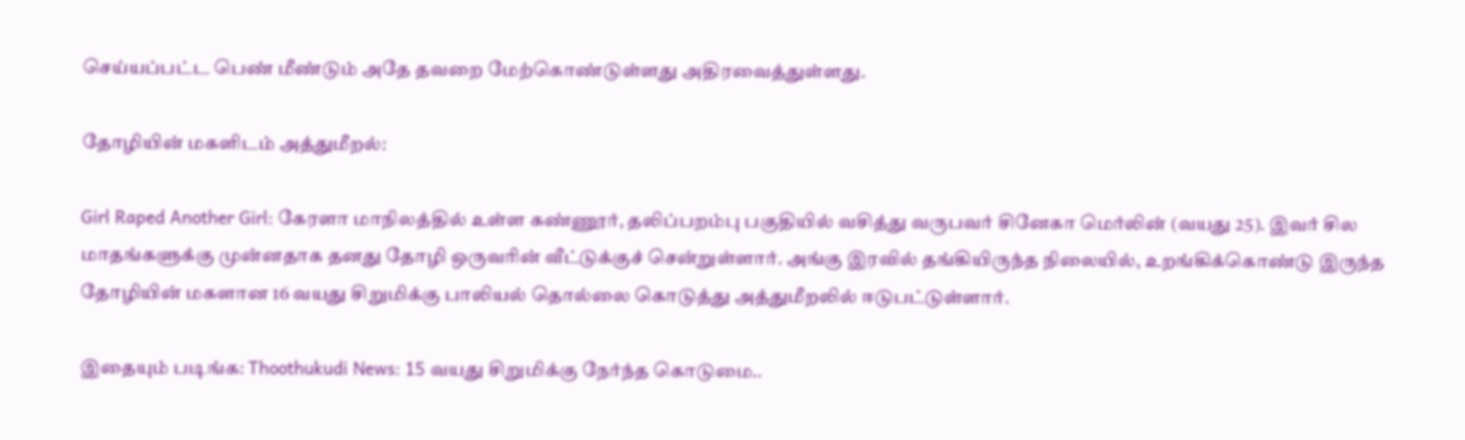செய்யப்பட்ட பெண் மீண்டும் அதே தவறை மேற்கொண்டுள்ளது அதிரவைத்துள்ளது.

தோழியின் மகளிடம் அத்துமீறல்:

Girl Raped Another Girl: கேரளா மாநிலத்தில் உள்ள கண்ணூர், தலிப்பறம்பு பகுதியில் வசித்து வருபவர் சினேகா மெர்லின் (வயது 25). இவர் சில மாதங்களுக்கு முன்னதாக தனது தோழி ஒருவரின் வீட்டுக்குச் சென்றுள்ளார். அங்கு இரவில் தங்கியிருந்த நிலையில், உறங்கிக்கொண்டு இருந்த தோழியின் மகளான 16 வயது சிறுமிக்கு பாலியல் தொல்லை கொடுத்து அத்துமீறலில் ஈடுபட்டுள்ளார்.

இதையும் படிங்க: Thoothukudi News: 15 வயது சிறுமிக்கு நேர்ந்த கொடுமை..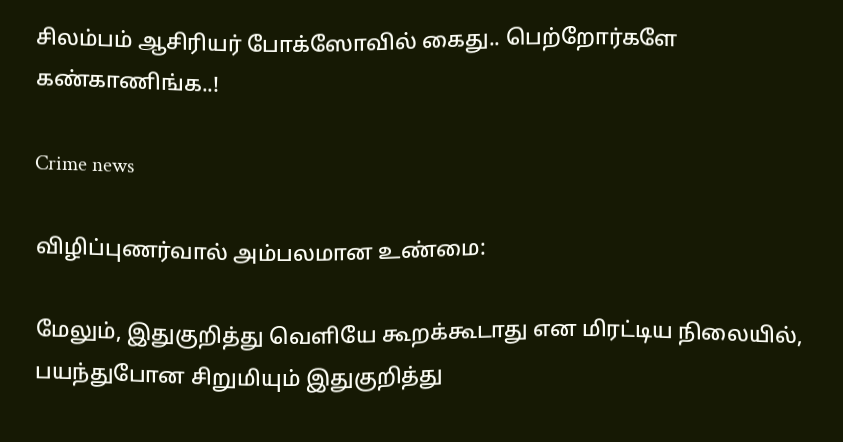சிலம்பம் ஆசிரியர் போக்ஸோவில் கைது.. பெற்றோர்களே கண்காணிங்க..!

Crime news

விழிப்புணர்வால் அம்பலமான உண்மை:

மேலும், இதுகுறித்து வெளியே கூறக்கூடாது என மிரட்டிய நிலையில், பயந்துபோன சிறுமியும் இதுகுறித்து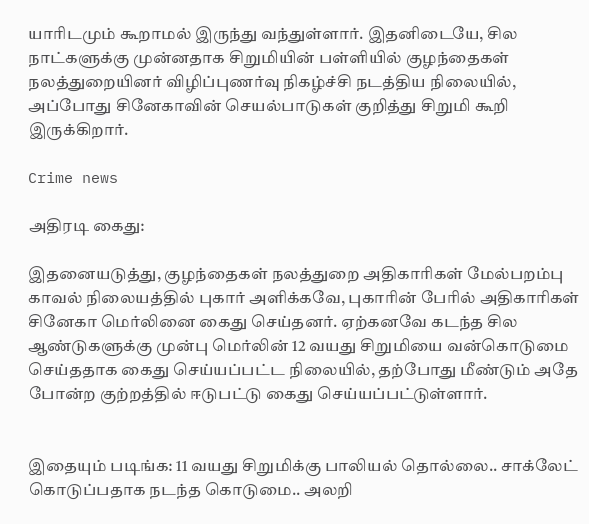யாரிடமும் கூறாமல் இருந்து வந்துள்ளார். இதனிடையே, சில நாட்களுக்கு முன்னதாக சிறுமியின் பள்ளியில் குழந்தைகள் நலத்துறையினர் விழிப்புணர்வு நிகழ்ச்சி நடத்திய நிலையில், அப்போது சினேகாவின் செயல்பாடுகள் குறித்து சிறுமி கூறி இருக்கிறார்.

Crime news

அதிரடி கைது:

இதனையடுத்து, குழந்தைகள் நலத்துறை அதிகாரிகள் மேல்பறம்பு காவல் நிலையத்தில் புகார் அளிக்கவே, புகாரின் பேரில் அதிகாரிகள் சினேகா மெர்லினை கைது செய்தனர். ஏற்கனவே கடந்த சில ஆண்டுகளுக்கு முன்பு மெர்லின் 12 வயது சிறுமியை வன்கொடுமை செய்ததாக கைது செய்யப்பட்ட நிலையில், தற்போது மீண்டும் அதே போன்ற குற்றத்தில் ஈடுபட்டு கைது செய்யப்பட்டுள்ளார்.


இதையும் படிங்க: 11 வயது சிறுமிக்கு பாலியல் தொல்லை.. சாக்லேட் கொடுப்பதாக நடந்த கொடுமை.. அலறி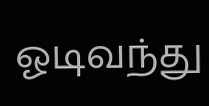ஓடிவந்து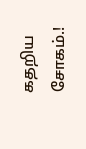கதறிய சோகம்.!